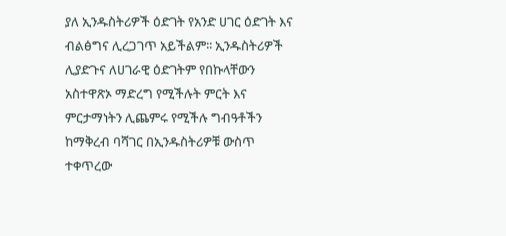ያለ ኢንዱስትሪዎች ዕድገት የአንድ ሀገር ዕድገት እና ብልፅግና ሊረጋገጥ አይችልም፡፡ ኢንዱስትሪዎች ሊያድጉና ለሀገራዊ ዕድገትም የበኩላቸውን አስተዋጽኦ ማድረግ የሚችሉት ምርት እና ምርታማነትን ሊጨምሩ የሚችሉ ግብዓቶችን ከማቅረብ ባሻገር በኢንዱስትሪዎቹ ውስጥ ተቀጥረው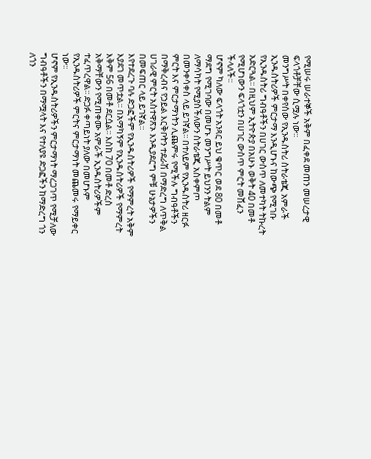የሚሠሩ ሠራተኞች አቅም በፈቀደ መጠን መሠረታዊ ፍላጎቶቻቸው ሲሟሉ ነው፡፡
መንግሥት በቀየሰው የኢንዱስትሪ ስትራቴጂ አምራች ኢንዱስትሪዎች ምርታማ እንዲሆኑና ከውጭ የሚገቡ የኢንዱስትሪ ግብዓቶችን በሀገር ውስጥ ለመተካት ትኩረት አድርጓል፡፡ በዚህም ኢትዮጵያ በአሁኑ ወቅት 40 በመቶ የሚሆነውን ፍላጎቷን በሀገር ውስጥ ምርት መሸፈን ችላለች፡፡
ሆኖም ካለው ፍላጎት አንጻር ይህ ቁጥር ወደ 80 በመቶ ማደግ የሚገባው በመሆኑ መንግሥት ይህንን ትልም ለማሳካት የሚያስችለውን ስትራቴጂ አስቀምጦ በመንቀሳቀስ ላይ ይገኛል፡፡ በተለይም የኢንዱስትሪ ዘርፉ ምርት እና ምርታማነትን ሊጨምሩ የሚችሉ ግብዓቶችን በማቅረብና የኃይል እርቅቦትን ተደራሽ በማድረግ ለጥቅል ሀገራዊ ምርት አስተዋጽኦ እንዲያደርግ ምቹ ሁኔታዎችን በመፍጠር ላይ ይገኛል።
እየተደረጉ ባሉ ድጋፎችም የኢንዱስትሪዎች የማምረት አቅም እያደገ መጥቷል፡፡ በአማካኝም የኢንዱስትሪዎች የማምረት እቅም 56 በመቶ ደርሷል፡፡ እስከ 70 በመቶ ድረስ አቅማቸውን የሚጠቀሙ አምራች ኢንዱስትሪዎችም ተፈጥረዋል፡፡ ድጋፉ ቀጣይነት ያለው በመሆኑም የኢንዱስትሪዎች ምርትና ምርታማነት መጨመሩ የማይቀር ነው፡፡
ሆኖም የኢንዱስትሪዎችን ምርታማነት ማረጋገጥ የሚቻለው ግብዓቶችን በማሟላት እና የተለያዩ ድጋፎችን ከማድረግ ጎን ለጎን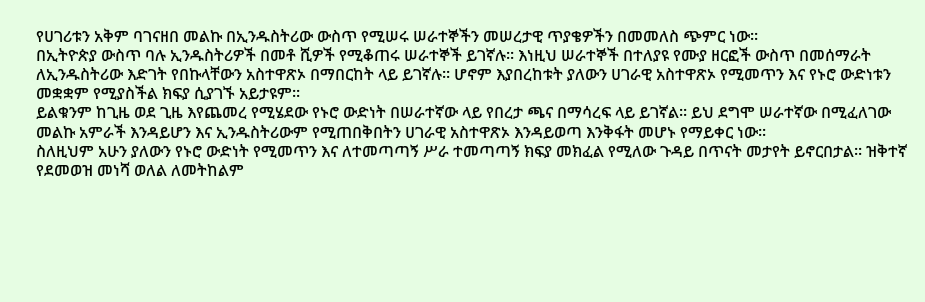የሀገሪቱን አቅም ባገናዘበ መልኩ በኢንዱስትሪው ውስጥ የሚሠሩ ሠራተኞችን መሠረታዊ ጥያቄዎችን በመመለስ ጭምር ነው፡፡
በኢትዮጵያ ውስጥ ባሉ ኢንዱስትሪዎች በመቶ ሺዎች የሚቆጠሩ ሠራተኞች ይገኛሉ፡፡ እነዚህ ሠራተኞች በተለያዩ የሙያ ዘርፎች ውስጥ በመሰማራት ለኢንዱስትሪው እድገት የበኩላቸውን አስተዋጽኦ በማበርከት ላይ ይገኛሉ፡፡ ሆኖም እያበረከቱት ያለውን ሀገራዊ አስተዋጽኦ የሚመጥን እና የኑሮ ውድነቱን መቋቋም የሚያስችል ክፍያ ሲያገኙ አይታዩም፡፡
ይልቁንም ከጊዜ ወደ ጊዜ እየጨመረ የሚሄደው የኑሮ ውድነት በሠራተኛው ላይ የበረታ ጫና በማሳረፍ ላይ ይገኛል፡፡ ይህ ደግሞ ሠራተኛው በሚፈለገው መልኩ አምራች እንዳይሆን እና ኢንዱስትሪውም የሚጠበቅበትን ሀገራዊ አስተዋጽኦ እንዳይወጣ እንቅፋት መሆኑ የማይቀር ነው፡፡
ስለዚህም አሁን ያለውን የኑሮ ውድነት የሚመጥን እና ለተመጣጣኝ ሥራ ተመጣጣኝ ክፍያ መክፈል የሚለው ጉዳይ በጥናት መታየት ይኖርበታል፡፡ ዝቅተኛ የደመወዝ መነሻ ወለል ለመትከልም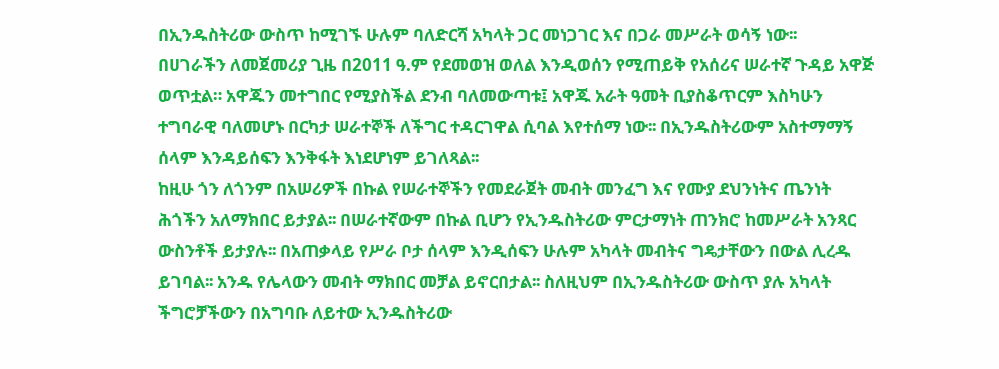በኢንዱስትሪው ውስጥ ከሚገኙ ሁሉም ባለድርሻ አካላት ጋር መነጋገር እና በጋራ መሥራት ወሳኝ ነው፡፡
በሀገራችን ለመጀመሪያ ጊዜ በ2011 ዓ.ም የደመወዝ ወለል እንዲወሰን የሚጠይቅ የአሰሪና ሠራተኛ ጉዳይ አዋጅ ወጥቷል። አዋጁን መተግበር የሚያስችል ደንብ ባለመውጣቱ፤ አዋጁ አራት ዓመት ቢያስቆጥርም እስካሁን ተግባራዊ ባለመሆኑ በርካታ ሠራተኞች ለችግር ተዳርገዋል ሲባል እየተሰማ ነው፡፡ በኢንዱስትሪውም አስተማማኝ ሰላም እንዳይሰፍን እንቅፋት እነደሆነም ይገለጻል፡፡
ከዚሁ ጎን ለጎንም በአሠሪዎች በኩል የሠራተኞችን የመደራጀት መብት መንፈግ እና የሙያ ደህንነትና ጤንነት ሕጎችን አለማክበር ይታያል፡፡ በሠራተኛውም በኩል ቢሆን የኢንዱስትሪው ምርታማነት ጠንክሮ ከመሥራት አንጻር ውስንቶች ይታያሉ፡፡ በአጠቃላይ የሥራ ቦታ ሰላም እንዲሰፍን ሁሉም አካላት መብትና ግዴታቸውን በውል ሊረዱ ይገባል፡፡ አንዱ የሌላውን መብት ማክበር መቻል ይኖርበታል፡፡ ስለዚህም በኢንዱስትሪው ውስጥ ያሉ አካላት ችግሮቻችውን በአግባቡ ለይተው ኢንዱስትሪው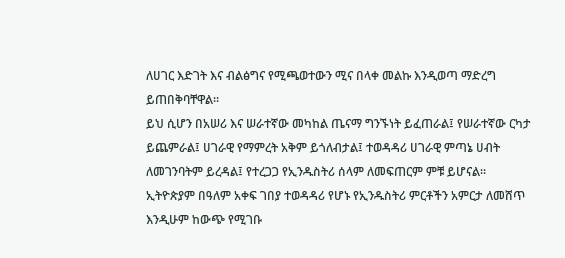ለሀገር እድገት እና ብልፅግና የሚጫወተውን ሚና በላቀ መልኩ እንዲወጣ ማድረግ ይጠበቅባቸዋል፡፡
ይህ ሲሆን በአሠሪ እና ሠራተኛው መካከል ጤናማ ግንኙነት ይፈጠራል፤ የሠራተኛው ርካታ ይጨምራል፤ ሀገራዊ የማምረት አቅም ይጎለብታል፤ ተወዳዳሪ ሀገራዊ ምጣኔ ሀብት ለመገንባትም ይረዳል፤ የተረጋጋ የኢንዱስትሪ ሰላም ለመፍጠርም ምቹ ይሆናል፡፡
ኢትዮጵያም በዓለም አቀፍ ገበያ ተወዳዳሪ የሆኑ የኢንዱስትሪ ምርቶችን አምርታ ለመሸጥ እንዲሁም ከውጭ የሚገቡ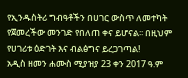የኢንዱስትሪ ግብዓቶችን በሀገር ውስጥ ለመተካት የጀመረችው መንገድ የበለጠ ቀና ይሆናል፡፡ በዚህም የሀገሪቱ ዕድገት እና ብልፅግና ይረጋገጣል!
አዲስ ዘመን ሐሙስ ሚያዝያ 23 ቀን 2017 ዓ.ም